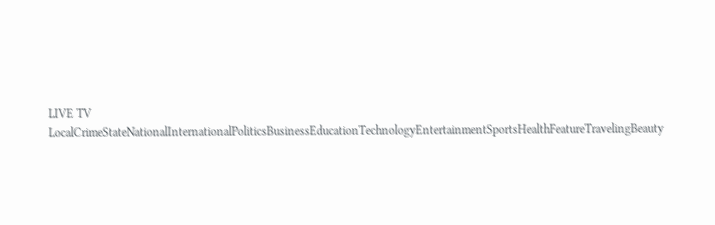LIVE TV LocalCrimeStateNationalInternationalPoliticsBusinessEducationTechnologyEntertainmentSportsHealthFeatureTravelingBeauty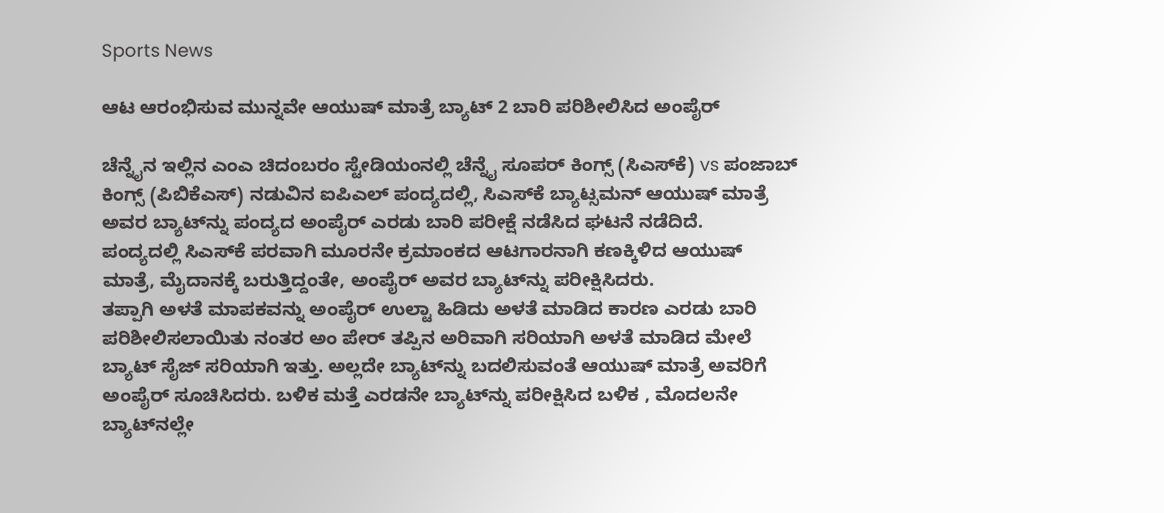Sports News

ಆಟ ಆರಂಭಿಸುವ ಮುನ್ನವೇ ಆಯುಷ್ ಮಾತ್ರೆ ಬ್ಯಾಟ್ 2 ಬಾರಿ ಪರಿಶೀಲಿಸಿದ ಅಂಪೈರ್

ಚೆನ್ನೈನ ಇಲ್ಲಿನ ಎಂಎ ಚಿದಂಬರಂ ಸ್ಟೇಡಿಯಂನಲ್ಲಿ ಚೆನ್ನೈ ಸೂಪರ್ ಕಿಂಗ್ಸ್ (ಸಿಎಸ್‌ಕೆ) vs ಪಂಜಾಬ್ ಕಿಂಗ್ಸ್ (ಪಿಬಿಕೆಎಸ್) ನಡುವಿನ ಐಪಿಎಲ್ ಪಂದ್ಯದಲ್ಲಿ, ಸಿಎಸ್‌ಕೆ ಬ್ಯಾಟ್ಸಮನ್ ಆಯುಷ್ ಮಾತ್ರೆ ಅವರ ಬ್ಯಾಟ್‌ನ್ನು ಪಂದ್ಯದ ಅಂಪೈರ್ ಎರಡು ಬಾರಿ ಪರೀಕ್ಷೆ ನಡೆಸಿದ ಘಟನೆ ನಡೆದಿದೆ.
ಪಂದ್ಯದಲ್ಲಿ ಸಿಎಸ್‌ಕೆ ಪರವಾಗಿ ಮೂರನೇ ಕ್ರಮಾಂಕದ ಆಟಗಾರನಾಗಿ ಕಣಕ್ಕಿಳಿದ ಆಯುಷ್ ಮಾತ್ರೆ, ಮೈದಾನಕ್ಕೆ ಬರುತ್ತಿದ್ದಂತೇ, ಅಂಪೈರ್ ಅವರ ಬ್ಯಾಟ್‌ನ್ನು ಪರೀಕ್ಷಿಸಿದರು.
ತಪ್ಪಾಗಿ ಅಳತೆ ಮಾಪಕವನ್ನು ಅಂಪೈರ್ ಉಲ್ಟಾ ಹಿಡಿದು ಅಳತೆ ಮಾಡಿದ ಕಾರಣ ಎರಡು ಬಾರಿ ಪರಿಶೀಲಿಸಲಾಯಿತು ನಂತರ ಅಂ ಪೇರ್ ತಪ್ಪಿನ ಅರಿವಾಗಿ ಸರಿಯಾಗಿ ಅಳತೆ ಮಾಡಿದ ಮೇಲೆ ಬ್ಯಾಟ್ ಸೈಜ್ ಸರಿಯಾಗಿ ಇತ್ತು. ಅಲ್ಲದೇ ಬ್ಯಾಟ್‌ನ್ನು ಬದಲಿಸುವಂತೆ ಆಯುಷ್ ಮಾತ್ರೆ ಅವರಿಗೆ ಅಂಪೈರ್ ಸೂಚಿಸಿದರು. ಬಳಿಕ ಮತ್ತೆ ಎರಡನೇ ಬ್ಯಾಟ್‌ನ್ನು ಪರೀಕ್ಷಿಸಿದ ಬಳಿಕ , ಮೊದಲನೇ ಬ್ಯಾಟ್‌ನಲ್ಲೇ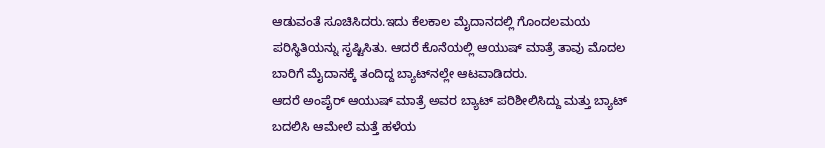ಆಡುವಂತೆ ಸೂಚಿಸಿದರು.ಇದು ಕೆಲಕಾಲ ಮೈದಾನದಲ್ಲಿ ಗೊಂದಲಮಯ ಪರಿಸ್ಥಿತಿಯನ್ನು ಸೃಷ್ಟಿಸಿತು. ಆದರೆ ಕೊನೆಯಲ್ಲಿ ಆಯುಷ್ ಮಾತ್ರೆ ತಾವು ಮೊದಲ ಬಾರಿಗೆ ಮೈದಾನಕ್ಕೆ ತಂದಿದ್ದ ಬ್ಯಾಟ್‌ನಲ್ಲೇ ಆಟವಾಡಿದರು.
ಆದರೆ ಅಂಪೈರ್ ಆಯುಷ್ ಮಾತ್ರೆ ಅವರ ಬ್ಯಾಟ್ ಪರಿಶೀಲಿಸಿದ್ದು ಮತ್ತು ಬ್ಯಾಟ್ ಬದಲಿಸಿ ಆಮೇಲೆ ಮತ್ತೆ ಹಳೆಯ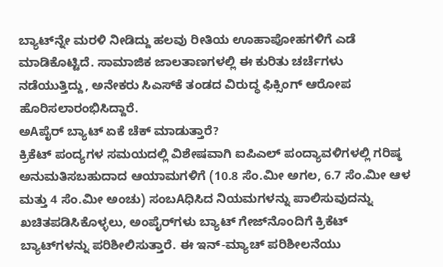ಬ್ಯಾಟ್‌ನ್ನೇ ಮರಳಿ ನೀಡಿದ್ದು ಹಲವು ರೀತಿಯ ಊಹಾಪೋಹಗಳಿಗೆ ಎಡೆ ಮಾಡಿಕೊಟ್ಟಿದೆ. ಸಾಮಾಜಿಕ ಜಾಲತಾಣಗಳಲ್ಲಿ ಈ ಕುರಿತು ಚರ್ಚೆಗಳು ನಡೆಯುತ್ತಿದ್ದು, ಅನೇಕರು ಸಿಎಸ್‌ಕೆ ತಂಡದ ವಿರುದ್ಧ ಫಿಕ್ಸಿಂಗ್ ಆರೋಪ ಹೊರಿಸಲಾರಂಭಿಸಿದ್ದಾರೆ.
ಅAಪೈರ್ ಬ್ಯಾಟ್ ಏಕೆ ಚೆಕ್ ಮಾಡುತ್ತಾರೆ?
ಕ್ರಿಕೆಟ್ ಪಂದ್ಯಗಳ ಸಮಯದಲ್ಲಿ ವಿಶೇಷವಾಗಿ ಐಪಿಎಲ್ ಪಂದ್ಯಾವಳಿಗಳಲ್ಲಿ ಗರಿಷ್ಠ ಅನುಮತಿಸಬಹುದಾದ ಆಯಾಮಗಳಿಗೆ (10.8 ಸೆಂ.ಮೀ ಅಗಲ, 6.7 ಸೆಂ.ಮೀ ಆಳ ಮತ್ತು 4 ಸೆಂ.ಮೀ ಅಂಚು) ಸಂಬAಧಿಸಿದ ನಿಯಮಗಳನ್ನು ಪಾಲಿಸುವುದನ್ನು ಖಚಿತಪಡಿಸಿಕೊಳ್ಳಲು, ಅಂಪೈರ್‌ಗಳು ಬ್ಯಾಟ್ ಗೇಜ್‌ನೊಂದಿಗೆ ಕ್ರಿಕೆಟ್ ಬ್ಯಾಟ್‌ಗಳನ್ನು ಪರಿಶೀಲಿಸುತ್ತಾರೆ. ಈ ಇನ್-ಮ್ಯಾಚ್ ಪರಿಶೀಲನೆಯು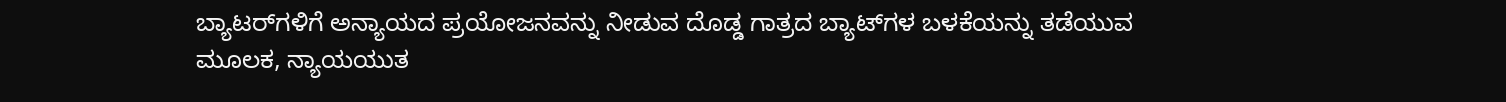ಬ್ಯಾಟರ್‌ಗಳಿಗೆ ಅನ್ಯಾಯದ ಪ್ರಯೋಜನವನ್ನು ನೀಡುವ ದೊಡ್ಡ ಗಾತ್ರದ ಬ್ಯಾಟ್‌ಗಳ ಬಳಕೆಯನ್ನು ತಡೆಯುವ ಮೂಲಕ, ನ್ಯಾಯಯುತ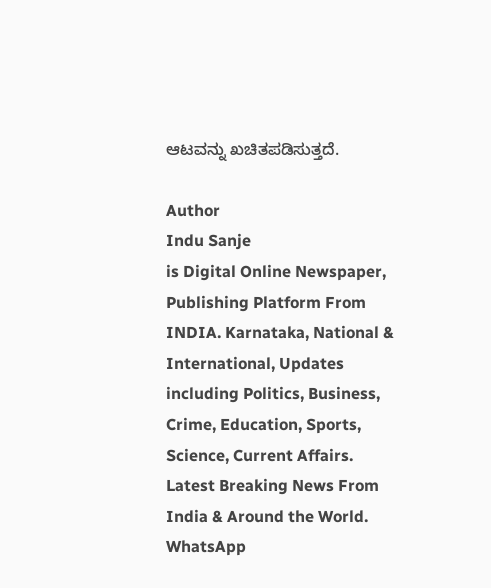ಆಟವನ್ನು ಖಚಿತಪಡಿಸುತ್ತದೆ.

Author
Indu Sanje
is Digital Online Newspaper, Publishing Platform From INDIA. Karnataka, National & International, Updates including Politics, Business, Crime, Education, Sports, Science, Current Affairs. Latest Breaking News From India & Around the World.
WhatsApp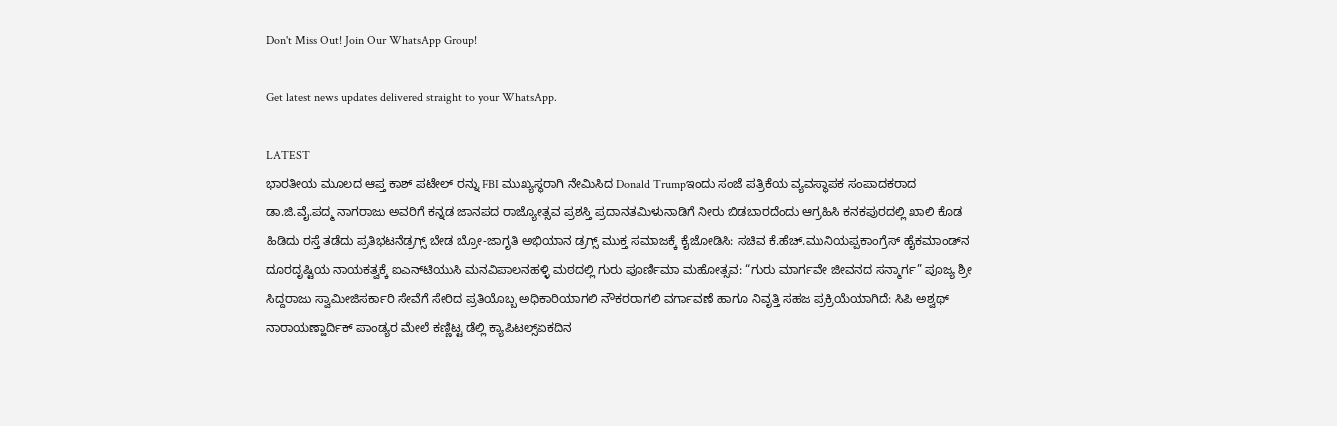Don't Miss Out! Join Our WhatsApp Group!

Get latest news updates delivered straight to your WhatsApp.

LATEST
ಭಾರತೀಯ ಮೂಲದ ಆಪ್ತ ಕಾಶ್ ಪಟೇಲ್ ರನ್ನು FBI ಮುಖ್ಯಸ್ಥರಾಗಿ ನೇಮಿಸಿದ Donald Trumpಇಂದು ಸಂಜೆ ಪತ್ರಿಕೆಯ ವ್ಯವಸ್ಥಾಪಕ ಸಂಪಾದಕರಾದ ಡಾ.ಜಿ.ವೈ.ಪದ್ಮ ನಾಗರಾಜು ಅವರಿಗೆ ಕನ್ನಡ ಜಾನಪದ ರಾಜ್ಯೋತ್ಸವ ಪ್ರಶಸ್ತಿ ಪ್ರದಾನತಮಿಳುನಾಡಿಗೆ ನೀರು ಬಿಡಬಾರದೆಂದು ಆಗ್ರಹಿಸಿ ಕನಕಪುರದಲ್ಲಿ ಖಾಲಿ ಕೊಡ ಹಿಡಿದು ರಸ್ತೆ ತಡೆದು ಪ್ರತಿಭಟನೆಡ್ರಗ್ಸ್ ಬೇಡ ಬ್ರೋ-ಜಾಗೃತಿ ಅಭಿಯಾನ ಡ್ರಗ್ಸ್ ಮುಕ್ತ ಸಮಾಜಕ್ಕೆ ಕೈಜೋಡಿಸಿ: ಸಚಿವ ಕೆ.ಹೆಚ್.ಮುನಿಯಪ್ಪಕಾಂಗ್ರೆಸ್ ಹೈಕಮಾಂಡ್‌ನ ದೂರದೃಷ್ಟಿಯ ನಾಯಕತ್ವಕ್ಕೆ ಐಎನ್‌ಟಿಯುಸಿ ಮನವಿಪಾಲನಹಳ್ಳಿ ಮಠದಲ್ಲಿ ಗುರು ಪೂರ್ಣಿಮಾ ಮಹೋತ್ಸವ: “ಗುರು ಮಾರ್ಗವೇ ಜೀವನದ ಸನ್ಮಾರ್ಗ” ಪೂಜ್ಯ ಶ್ರೀ ಸಿದ್ದರಾಜು ಸ್ವಾಮೀಜಿಸರ್ಕಾರಿ ಸೇವೆಗೆ ಸೇರಿದ ಪ್ರತಿಯೊಬ್ಬ ಅಧಿಕಾರಿಯಾಗಲಿ ನೌಕರರಾಗಲಿ ವರ್ಗಾವಣೆ ಹಾಗೂ ನಿವೃತ್ತಿ ಸಹಜ ಪ್ರಕ್ರಿಯೆಯಾಗಿದೆ: ಸಿಪಿ ಅಶ್ವಥ್ ನಾರಾಯಣ್ಹಾರ್ದಿಕ್ ಪಾಂಡ್ಯರ ಮೇಲೆ ಕಣ್ಣಿಟ್ಟ ಡೆಲ್ಲಿ ಕ್ಯಾಪಿಟಲ್ಸ್ಏಕದಿನ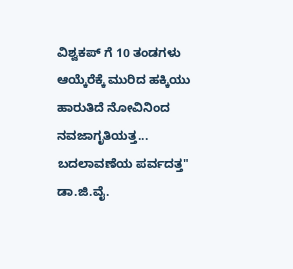ವಿಶ್ವಕಪ್ ಗೆ 10 ತಂಡಗಳು ಆಯ್ಕೆರೆಕ್ಕೆ ಮುರಿದ ಹಕ್ಕಿಯು ಹಾರುತಿದೆ ನೋವಿನಿಂದ ನವಜಾಗೃತಿಯತ್ತ... ಬದಲಾವಣೆಯ ಪರ್ವದತ್ತ" ಡಾ.ಜಿ.ವೈ.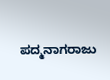ಪದ್ಮನಾಗರಾಜು